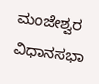ಮಂಜೇಶ್ವರ ವಿಧಾನಸಭಾ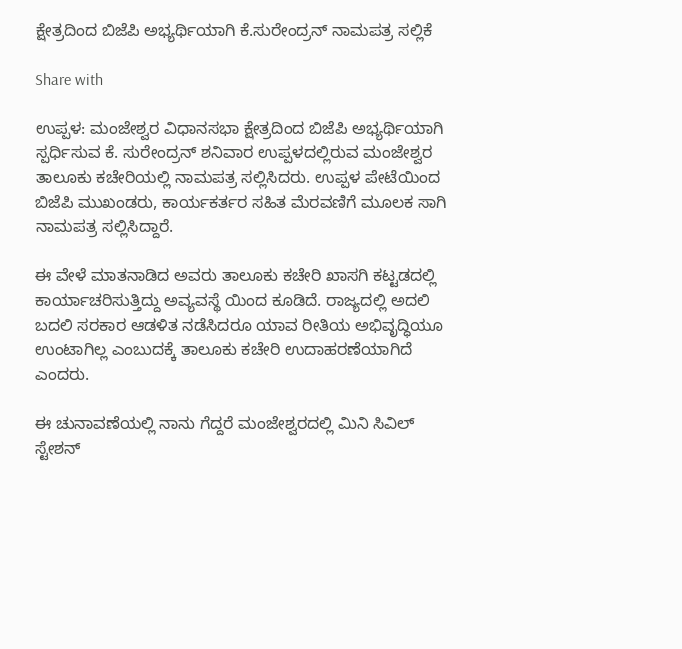ಕ್ಷೇತ್ರದಿಂದ ಬಿಜೆಪಿ ಅಭ್ಯರ್ಥಿಯಾಗಿ ಕೆ.ಸುರೇಂದ್ರನ್ ನಾಮಪತ್ರ ಸಲ್ಲಿಕೆ

Share with

ಉಪ್ಪಳ: ಮಂಜೇಶ್ವರ ವಿಧಾನಸಭಾ ಕ್ಷೇತ್ರದಿಂದ ಬಿಜೆಪಿ ಅಭ್ಯರ್ಥಿಯಾಗಿ ಸ್ಪರ್ಧಿಸುವ ಕೆ. ಸುರೇಂದ್ರನ್ ಶನಿವಾರ ಉಪ್ಪಳದಲ್ಲಿರುವ ಮಂಜೇಶ್ವರ ತಾಲೂಕು ಕಚೇರಿಯಲ್ಲಿ ನಾಮಪತ್ರ ಸಲ್ಲಿಸಿದರು. ಉಪ್ಪಳ ಪೇಟೆಯಿಂದ ಬಿಜೆಪಿ ಮುಖಂಡರು, ಕಾರ್ಯಕರ್ತರ ಸಹಿತ ಮೆರವಣಿಗೆ ಮೂಲಕ ಸಾಗಿ ನಾಮಪತ್ರ ಸಲ್ಲಿಸಿದ್ದಾರೆ.

ಈ ವೇಳೆ ಮಾತನಾಡಿದ ಅವರು ತಾಲೂಕು ಕಚೇರಿ ಖಾಸಗಿ ಕಟ್ಟಡದಲ್ಲಿ ಕಾರ್ಯಾಚರಿಸುತ್ತಿದ್ದು ಅವ್ಯವಸ್ಥೆ ಯಿಂದ ಕೂಡಿದೆ. ರಾಜ್ಯದಲ್ಲಿ ಅದಲಿ ಬದಲಿ ಸರಕಾರ ಆಡಳಿತ ನಡೆಸಿದರೂ ಯಾವ ರೀತಿಯ ಅಭಿವೃದ್ಧಿಯೂ ಉಂಟಾಗಿಲ್ಲ ಎಂಬುದಕ್ಕೆ ತಾಲೂಕು ಕಚೇರಿ ಉದಾಹರಣೆಯಾಗಿದೆ ಎಂದರು.

ಈ ಚುನಾವಣೆಯಲ್ಲಿ ನಾನು ಗೆದ್ದರೆ ಮಂಜೇಶ್ವರದಲ್ಲಿ ಮಿನಿ ಸಿವಿಲ್ ಸ್ಟೇಶನ್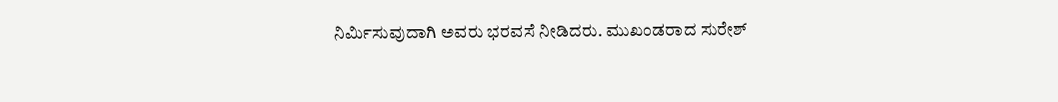ನಿರ್ಮಿಸುವುದಾಗಿ ಅವರು ಭರವಸೆ ನೀಡಿದರು. ಮುಖಂಡರಾದ ಸುರೇಶ್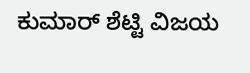ಕುಮಾ‌ರ್ ಶೆಟ್ಟಿ ವಿಜಯ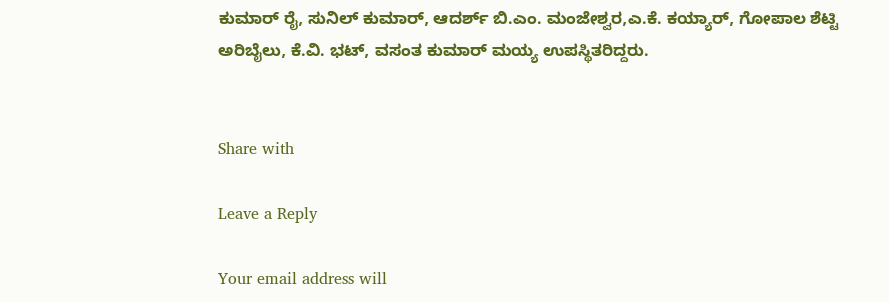ಕುಮಾರ್ ರೈ, ಸುನಿಲ್ ಕುಮಾ‌ರ್, ಆದರ್ಶ್ ಬಿ.ಎಂ. ಮಂಜೇಶ್ವರ,ಎ.ಕೆ. ಕಯ್ಯಾರ್, ಗೋಪಾಲ ಶೆಟ್ಟಿ ಅರಿಬೈಲು, ಕೆ.ವಿ. ಭಟ್, ವಸಂತ ಕುಮಾರ್ ಮಯ್ಯ ಉಪಸ್ಥಿತರಿದ್ದರು.


Share with

Leave a Reply

Your email address will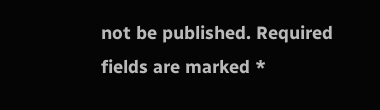not be published. Required fields are marked *